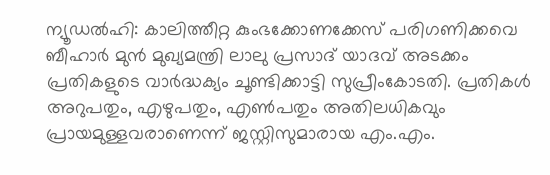ന്യൂഡൽഹി: കാലിത്തീറ്റ കുംഭക്കോണക്കേസ് പരിഗണിക്കവെ ബീഹാർ മുൻ മുഖ്യമന്ത്രി ലാലു പ്രസാദ് യാദവ് അടക്കം പ്രതികളുടെ വാർദ്ധക്യം ചൂണ്ടിക്കാട്ടി സുപ്രീംകോടതി. പ്രതികൾ അറുപതും, എഴുപതും, എൺപതും അതിലധികവും പ്രായമുള്ളവരാണെന്ന് ജസ്റ്റിസുമാരായ എം.എം.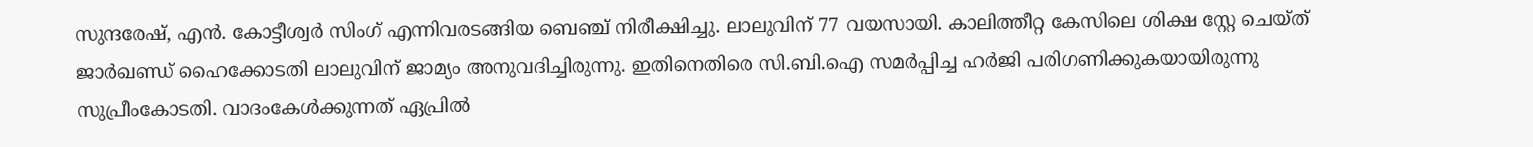സുന്ദരേഷ്, എൻ. കോട്ടീശ്വർ സിംഗ് എന്നിവരടങ്ങിയ ബെഞ്ച് നിരീക്ഷിച്ചു. ലാലുവിന് 77 വയസായി. കാലിത്തീറ്റ കേസിലെ ശിക്ഷ സ്റ്റേ ചെയ്ത് ജാർഖണ്ഡ് ഹൈക്കോടതി ലാലുവിന് ജാമ്യം അനുവദിച്ചിരുന്നു. ഇതിനെതിരെ സി.ബി.ഐ സമർപ്പിച്ച ഹർജി പരിഗണിക്കുകയായിരുന്നു സുപ്രീംകോടതി. വാദംകേൾക്കുന്നത് ഏപ്രിൽ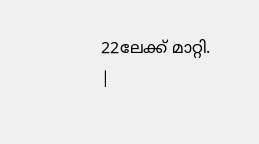22ലേക്ക് മാറ്റി.
|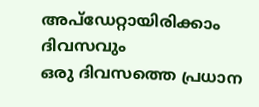അപ്ഡേറ്റായിരിക്കാം ദിവസവും
ഒരു ദിവസത്തെ പ്രധാന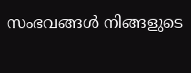സംഭവങ്ങൾ നിങ്ങളുടെ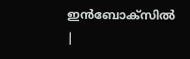ഇൻബോക്സിൽ |